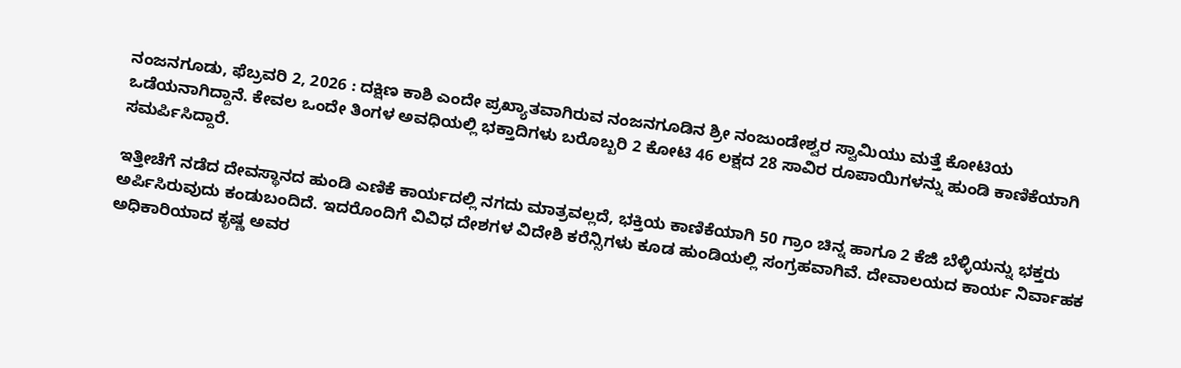ನಂಜನಗೂಡು, ಫೆಬ್ರವರಿ 2, 2026 : ದಕ್ಷಿಣ ಕಾಶಿ ಎಂದೇ ಪ್ರಖ್ಯಾತವಾಗಿರುವ ನಂಜನಗೂಡಿನ ಶ್ರೀ ನಂಜುಂಡೇಶ್ವರ ಸ್ವಾಮಿಯು ಮತ್ತೆ ಕೋಟಿಯ ಒಡೆಯನಾಗಿದ್ದಾನೆ. ಕೇವಲ ಒಂದೇ ತಿಂಗಳ ಅವಧಿಯಲ್ಲಿ ಭಕ್ತಾದಿಗಳು ಬರೊಬ್ಬರಿ 2 ಕೋಟಿ 46 ಲಕ್ಷದ 28 ಸಾವಿರ ರೂಪಾಯಿಗಳನ್ನು ಹುಂಡಿ ಕಾಣಿಕೆಯಾಗಿ ಸಮರ್ಪಿಸಿದ್ದಾರೆ.

ಇತ್ತೀಚೆಗೆ ನಡೆದ ದೇವಸ್ಥಾನದ ಹುಂಡಿ ಎಣಿಕೆ ಕಾರ್ಯದಲ್ಲಿ ನಗದು ಮಾತ್ರವಲ್ಲದೆ, ಭಕ್ತಿಯ ಕಾಣಿಕೆಯಾಗಿ 50 ಗ್ರಾಂ ಚಿನ್ನ ಹಾಗೂ 2 ಕೆಜಿ ಬೆಳ್ಳಿಯನ್ನು ಭಕ್ತರು ಅರ್ಪಿಸಿರುವುದು ಕಂಡುಬಂದಿದೆ. ಇದರೊಂದಿಗೆ ವಿವಿಧ ದೇಶಗಳ ವಿದೇಶಿ ಕರೆನ್ಸಿಗಳು ಕೂಡ ಹುಂಡಿಯಲ್ಲಿ ಸಂಗ್ರಹವಾಗಿವೆ. ದೇವಾಲಯದ ಕಾರ್ಯ ನಿರ್ವಾಹಕ ಅಧಿಕಾರಿಯಾದ ಕೃಷ್ಣ ಅವರ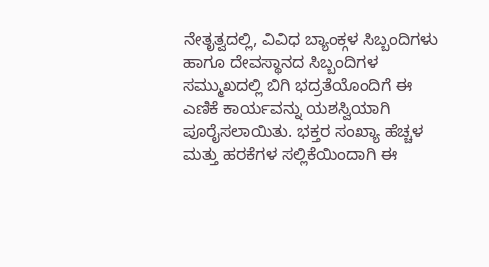ನೇತೃತ್ವದಲ್ಲಿ, ವಿವಿಧ ಬ್ಯಾಂಕ್ಗಳ ಸಿಬ್ಬಂದಿಗಳು ಹಾಗೂ ದೇವಸ್ಥಾನದ ಸಿಬ್ಬಂದಿಗಳ ಸಮ್ಮುಖದಲ್ಲಿ ಬಿಗಿ ಭದ್ರತೆಯೊಂದಿಗೆ ಈ ಎಣಿಕೆ ಕಾರ್ಯವನ್ನು ಯಶಸ್ವಿಯಾಗಿ ಪೂರೈಸಲಾಯಿತು. ಭಕ್ತರ ಸಂಖ್ಯಾ ಹೆಚ್ಚಳ ಮತ್ತು ಹರಕೆಗಳ ಸಲ್ಲಿಕೆಯಿಂದಾಗಿ ಈ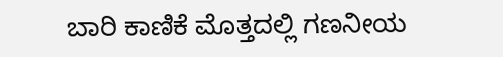ಬಾರಿ ಕಾಣಿಕೆ ಮೊತ್ತದಲ್ಲಿ ಗಣನೀಯ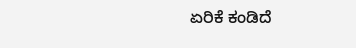ಏರಿಕೆ ಕಂಡಿದೆ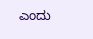ಎಂದು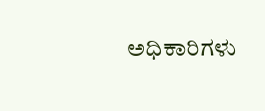ಅಧಿಕಾರಿಗಳು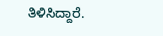ತಿಳಿಸಿದ್ದಾರೆ.